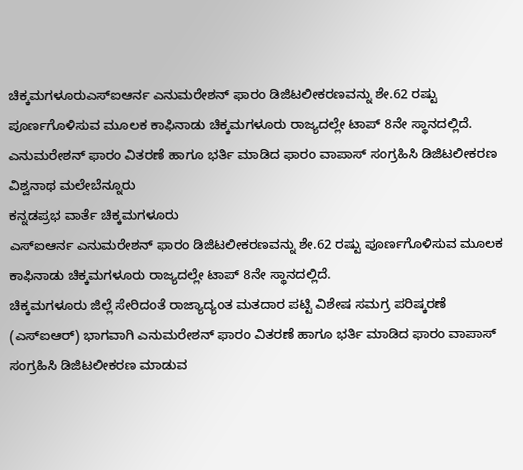ಚಿಕ್ಕಮಗಳೂರುಎಸ್ಐಆರ್ನ ಎನುಮರೇಶನ್ ಫಾರಂ ಡಿಜಿಟಲೀಕರಣವನ್ನು ಶೇ.62 ರಷ್ಟು ಪೂರ್ಣಗೊಳಿಸುವ ಮೂಲಕ ಕಾಫಿನಾಡು ಚಿಕ್ಕಮಗಳೂರು ರಾಜ್ಯದಲ್ಲೇ ಟಾಪ್ 8ನೇ ಸ್ಥಾನದಲ್ಲಿದೆ.
ಎನುಮರೇಶನ್ ಫಾರಂ ವಿತರಣೆ ಹಾಗೂ ಭರ್ತಿ ಮಾಡಿದ ಫಾರಂ ವಾಪಾಸ್ ಸಂಗ್ರಹಿಸಿ ಡಿಜಿಟಲೀಕರಣ
ವಿಶ್ವನಾಥ ಮಲೇಬೆನ್ನೂರು
ಕನ್ನಡಪ್ರಭ ವಾರ್ತೆ ಚಿಕ್ಕಮಗಳೂರು
ಎಸ್ಐಆರ್ನ ಎನುಮರೇಶನ್ ಫಾರಂ ಡಿಜಿಟಲೀಕರಣವನ್ನು ಶೇ.62 ರಷ್ಟು ಪೂರ್ಣಗೊಳಿಸುವ ಮೂಲಕ ಕಾಫಿನಾಡು ಚಿಕ್ಕಮಗಳೂರು ರಾಜ್ಯದಲ್ಲೇ ಟಾಪ್ 8ನೇ ಸ್ಥಾನದಲ್ಲಿದೆ.
ಚಿಕ್ಕಮಗಳೂರು ಜಿಲ್ಲೆ ಸೇರಿದಂತೆ ರಾಜ್ಯಾದ್ಯಂತ ಮತದಾರ ಪಟ್ಟಿ ವಿಶೇಷ ಸಮಗ್ರ ಪರಿಷ್ಕರಣೆ (ಎಸ್ಐಆರ್) ಭಾಗವಾಗಿ ಎನುಮರೇಶನ್ ಫಾರಂ ವಿತರಣೆ ಹಾಗೂ ಭರ್ತಿ ಮಾಡಿದ ಫಾರಂ ವಾಪಾಸ್ ಸಂಗ್ರಹಿಸಿ ಡಿಜಿಟಲೀಕರಣ ಮಾಡುವ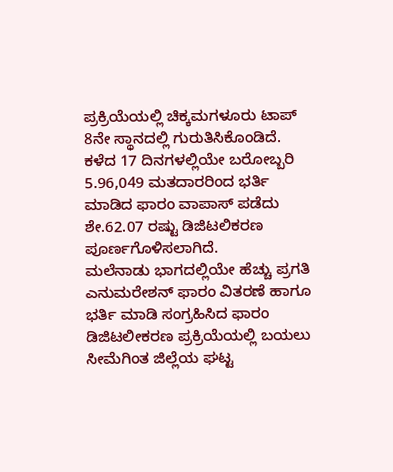ಪ್ರಕ್ರಿಯೆಯಲ್ಲಿ ಚಿಕ್ಕಮಗಳೂರು ಟಾಪ್ 8ನೇ ಸ್ಥಾನದಲ್ಲಿ ಗುರುತಿಸಿಕೊಂಡಿದೆ.
ಕಳೆದ 17 ದಿನಗಳಲ್ಲಿಯೇ ಬರೋಬ್ಬರಿ 5.96,049 ಮತದಾರರಿಂದ ಭರ್ತಿ ಮಾಡಿದ ಫಾರಂ ವಾಪಾಸ್ ಪಡೆದು ಶೇ.62.07 ರಷ್ಟು ಡಿಜಿಟಲಿಕರಣ ಪೂರ್ಣಗೊಳಿಸಲಾಗಿದೆ.
ಮಲೆನಾಡು ಭಾಗದಲ್ಲಿಯೇ ಹೆಚ್ಚು ಪ್ರಗತಿ
ಎನುಮರೇಶನ್ ಫಾರಂ ವಿತರಣೆ ಹಾಗೂ ಭರ್ತಿ ಮಾಡಿ ಸಂಗ್ರಹಿಸಿದ ಫಾರಂ ಡಿಜಿಟಲೀಕರಣ ಪ್ರಕ್ರಿಯೆಯಲ್ಲಿ ಬಯಲು ಸೀಮೆಗಿಂತ ಜಿಲ್ಲೆಯ ಘಟ್ಟ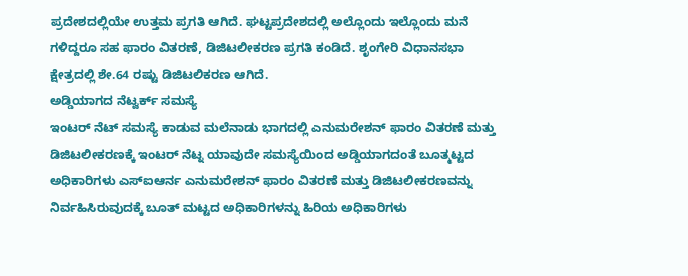ಪ್ರದೇಶದಲ್ಲಿಯೇ ಉತ್ತಮ ಪ್ರಗತಿ ಆಗಿದೆ. ಘಟ್ಟಪ್ರದೇಶದಲ್ಲಿ ಅಲ್ಲೊಂದು ಇಲ್ಲೊಂದು ಮನೆ ಗಳಿದ್ದರೂ ಸಹ ಫಾರಂ ವಿತರಣೆ, ಡಿಜಿಟಲೀಕರಣ ಪ್ರಗತಿ ಕಂಡಿದೆ. ಶೃಂಗೇರಿ ವಿಧಾನಸಭಾ ಕ್ಷೇತ್ರದಲ್ಲಿ ಶೇ.64 ರಷ್ಟು ಡಿಜಿಟಲಿಕರಣ ಆಗಿದೆ.
ಅಡ್ಡಿಯಾಗದ ನೆಟ್ವರ್ಕ್ ಸಮಸ್ಯೆ
ಇಂಟರ್ ನೆಟ್ ಸಮಸ್ಯೆ ಕಾಡುವ ಮಲೆನಾಡು ಭಾಗದಲ್ಲಿ ಎನುಮರೇಶನ್ ಫಾರಂ ವಿತರಣೆ ಮತ್ತು ಡಿಜಿಟಲೀಕರಣಕ್ಕೆ ಇಂಟರ್ ನೆಟ್ನ ಯಾವುದೇ ಸಮಸ್ಯೆಯಿಂದ ಅಡ್ಡಿಯಾಗದಂತೆ ಬೂತ್ಮಟ್ಟದ ಅಧಿಕಾರಿಗಳು ಎಸ್ಐಆರ್ನ ಎನುಮರೇಶನ್ ಫಾರಂ ವಿತರಣೆ ಮತ್ತು ಡಿಜಿಟಲೀಕರಣವನ್ನು ನಿರ್ವಹಿಸಿರುವುದಕ್ಕೆ ಬೂತ್ ಮಟ್ಟದ ಅಧಿಕಾರಿಗಳನ್ನು ಹಿರಿಯ ಅಧಿಕಾರಿಗಳು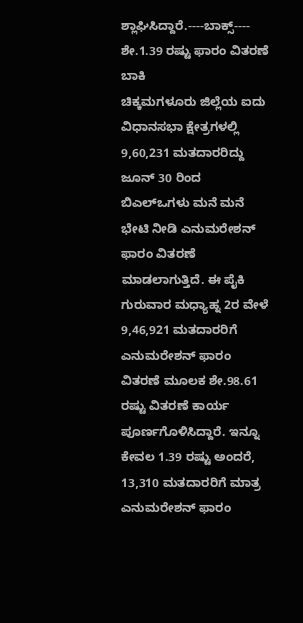ಶ್ಲಾಘಿಸಿದ್ದಾರೆ.----ಬಾಕ್ಸ್----
ಶೇ.1.39 ರಷ್ಟು ಫಾರಂ ವಿತರಣೆ ಬಾಕಿ
ಚಿಕ್ಕಮಗಳೂರು ಜಿಲ್ಲೆಯ ಐದು ವಿಧಾನಸಭಾ ಕ್ಷೇತ್ರಗಳಲ್ಲಿ 9,60,231 ಮತದಾರರಿದ್ದು ಜೂನ್ 30 ರಿಂದ ಬಿಎಲ್ಒಗಳು ಮನೆ ಮನೆ ಭೇಟಿ ನೀಡಿ ಎನುಮರೇಶನ್ ಫಾರಂ ವಿತರಣೆ ಮಾಡಲಾಗುತ್ತಿದೆ. ಈ ಪೈಕಿ ಗುರುವಾರ ಮಧ್ಯಾಹ್ನ 2ರ ವೇಳೆ 9,46,921 ಮತದಾರರಿಗೆ ಎನುಮರೇಶನ್ ಫಾರಂ ವಿತರಣೆ ಮೂಲಕ ಶೇ.98.61 ರಷ್ಟು ವಿತರಣೆ ಕಾರ್ಯ ಪೂರ್ಣಗೊಳಿಸಿದ್ದಾರೆ. ಇನ್ನೂ ಕೇವಲ 1.39 ರಷ್ಟು ಅಂದರೆ, 13,310 ಮತದಾರರಿಗೆ ಮಾತ್ರ ಎನುಮರೇಶನ್ ಫಾರಂ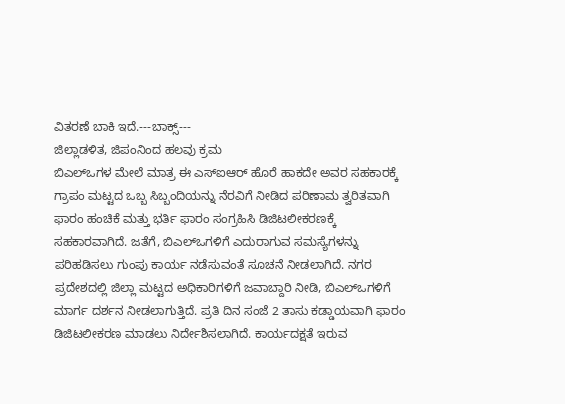ವಿತರಣೆ ಬಾಕಿ ಇದೆ.---ಬಾಕ್ಸ್---
ಜಿಲ್ಲಾಡಳಿತ, ಜಿಪಂನಿಂದ ಹಲವು ಕ್ರಮ
ಬಿಎಲ್ಒಗಳ ಮೇಲೆ ಮಾತ್ರ ಈ ಎಸ್ಐಆರ್ ಹೊರೆ ಹಾಕದೇ ಅವರ ಸಹಕಾರಕ್ಕೆ ಗ್ರಾಪಂ ಮಟ್ಟದ ಒಬ್ಬ ಸಿಬ್ಬಂದಿಯನ್ನು ನೆರವಿಗೆ ನೀಡಿದ ಪರಿಣಾಮ ತ್ವರಿತವಾಗಿ ಫಾರಂ ಹಂಚಿಕೆ ಮತ್ತು ಭರ್ತಿ ಫಾರಂ ಸಂಗ್ರಹಿಸಿ ಡಿಜಿಟಲೀಕರಣಕ್ಕೆ ಸಹಕಾರವಾಗಿದೆ. ಜತೆಗೆ, ಬಿಎಲ್ಒಗಳಿಗೆ ಎದುರಾಗುವ ಸಮಸ್ಯೆಗಳನ್ನು ಪರಿಹಡಿಸಲು ಗುಂಪು ಕಾರ್ಯ ನಡೆಸುವಂತೆ ಸೂಚನೆ ನೀಡಲಾಗಿದೆ. ನಗರ ಪ್ರದೇಶದಲ್ಲಿ ಜಿಲ್ಲಾ ಮಟ್ಟದ ಅಧಿಕಾರಿಗಳಿಗೆ ಜವಾಬ್ದಾರಿ ನೀಡಿ, ಬಿಎಲ್ಒಗಳಿಗೆ ಮಾರ್ಗ ದರ್ಶನ ನೀಡಲಾಗುತ್ತಿದೆ. ಪ್ರತಿ ದಿನ ಸಂಜೆ 2 ತಾಸು ಕಡ್ಡಾಯವಾಗಿ ಫಾರಂ ಡಿಜಿಟಲೀಕರಣ ಮಾಡಲು ನಿರ್ದೇಶಿಸಲಾಗಿದೆ. ಕಾರ್ಯದಕ್ಷತೆ ಇರುವ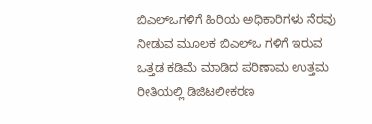ಬಿಎಲ್ಒಗಳಿಗೆ ಹಿರಿಯ ಅಧಿಕಾರಿಗಳು ನೆರವು ನೀಡುವ ಮೂಲಕ ಬಿಎಲ್ಒ ಗಳಿಗೆ ಇರುವ ಒತ್ತಡ ಕಡಿಮೆ ಮಾಡಿದ ಪರಿಣಾಮ ಉತ್ತಮ ರೀತಿಯಲ್ಲಿ ಡಿಜಿಟಲೀಕರಣ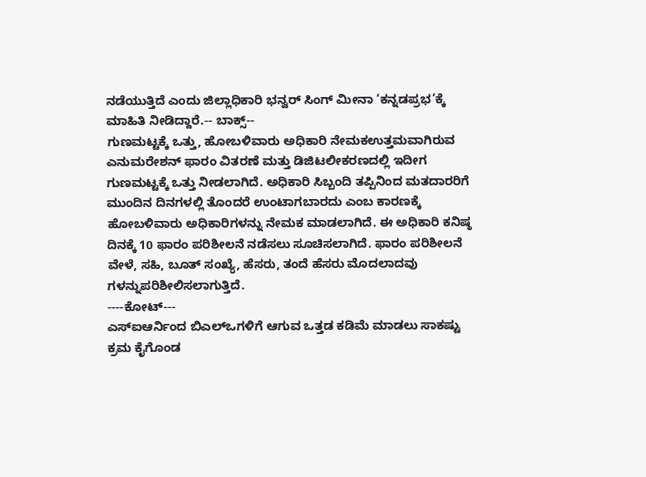ನಡೆಯುತ್ತಿದೆ ಎಂದು ಜಿಲ್ಲಾಧಿಕಾರಿ ಭನ್ವರ್ ಸಿಂಗ್ ಮೀನಾ ‘ಕನ್ನಡಪ್ರಭ’ಕ್ಕೆ ಮಾಹಿತಿ ನೀಡಿದ್ದಾರೆ.-- ಬಾಕ್ಸ್--
ಗುಣಮಟ್ಟಕ್ಕೆ ಒತ್ತು, ಹೋಬಳಿವಾರು ಅಧಿಕಾರಿ ನೇಮಕಉತ್ತಮವಾಗಿರುವ ಎನುಮರೇಶನ್ ಫಾರಂ ವಿತರಣೆ ಮತ್ತು ಡಿಜಿಟಲೀಕರಣದಲ್ಲಿ ಇದೀಗ ಗುಣಮಟ್ಟಕ್ಕೆ ಒತ್ತು ನೀಡಲಾಗಿದೆ. ಅಧಿಕಾರಿ ಸಿಬ್ಬಂದಿ ತಪ್ಪಿನಿಂದ ಮತದಾರರಿಗೆ ಮುಂದಿನ ದಿನಗಳಲ್ಲಿ ತೊಂದರೆ ಉಂಟಾಗಬಾರದು ಎಂಬ ಕಾರಣಕ್ಕೆ ಹೋಬಳಿವಾರು ಅಧಿಕಾರಿಗಳನ್ನು ನೇಮಕ ಮಾಡಲಾಗಿದೆ. ಈ ಅಧಿಕಾರಿ ಕನಿಷ್ಠ ದಿನಕ್ಕೆ 10 ಫಾರಂ ಪರಿಶೀಲನೆ ನಡೆಸಲು ಸೂಚಿಸಲಾಗಿದೆ. ಫಾರಂ ಪರಿಶೀಲನೆ ವೇಳೆ, ಸಹಿ, ಬೂತ್ ಸಂಖ್ಯೆ, ಹೆಸರು, ತಂದೆ ಹೆಸರು ಮೊದಲಾದವು ಗಳನ್ನುಪರಿಶೀಲಿಸಲಾಗುತ್ತಿದೆ.
----ಕೋಟ್---
ಎಸ್ಐಆರ್ನಿಂದ ಬಿಎಲ್ಒಗಳಿಗೆ ಆಗುವ ಒತ್ತಡ ಕಡಿಮೆ ಮಾಡಲು ಸಾಕಷ್ಟು ಕ್ರಮ ಕೈಗೊಂಡ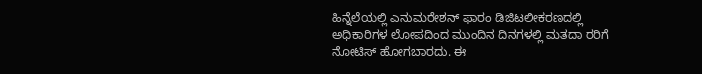ಹಿನ್ನೆಲೆಯಲ್ಲಿ ಎನುಮರೇಶನ್ ಫಾರಂ ಡಿಜಿಟಲೀಕರಣದಲ್ಲಿ ಅಧಿಕಾರಿಗಳ ಲೋಪದಿಂದ ಮುಂದಿನ ದಿನಗಳಲ್ಲಿ ಮತದಾ ರರಿಗೆ ನೋಟಿಸ್ ಹೋಗಬಾರದು. ಈ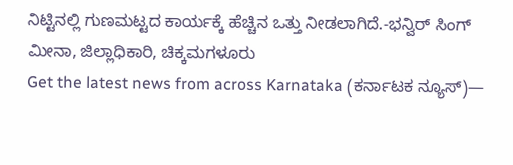ನಿಟ್ಟಿನಲ್ಲಿ ಗುಣಮಟ್ಟದ ಕಾರ್ಯಕ್ಕೆ ಹೆಚ್ಚಿನ ಒತ್ತು ನೀಡಲಾಗಿದೆ.-ಭನ್ವಿರ್ ಸಿಂಗ್ ಮೀನಾ, ಜಿಲ್ಲಾಧಿಕಾರಿ, ಚಿಕ್ಕಮಗಳೂರು
Get the latest news from across Karnataka (ಕರ್ನಾಟಕ ನ್ಯೂಸ್)—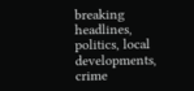breaking headlines, politics, local developments, crime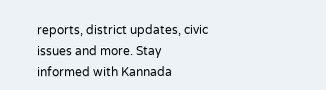reports, district updates, civic issues and more. Stay informed with Kannada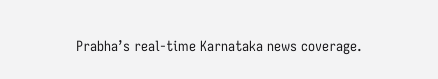Prabha’s real‑time Karnataka news coverage.